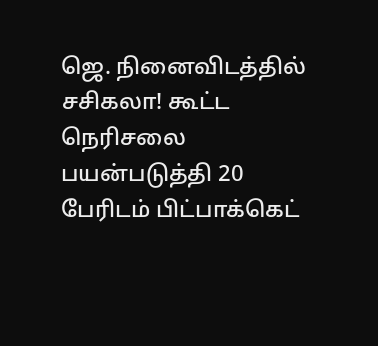ஜெ. நினைவிடத்தில் சசிகலா! கூட்ட நெரிசலை பயன்படுத்தி 20 பேரிடம் பிட்பாக்கெட்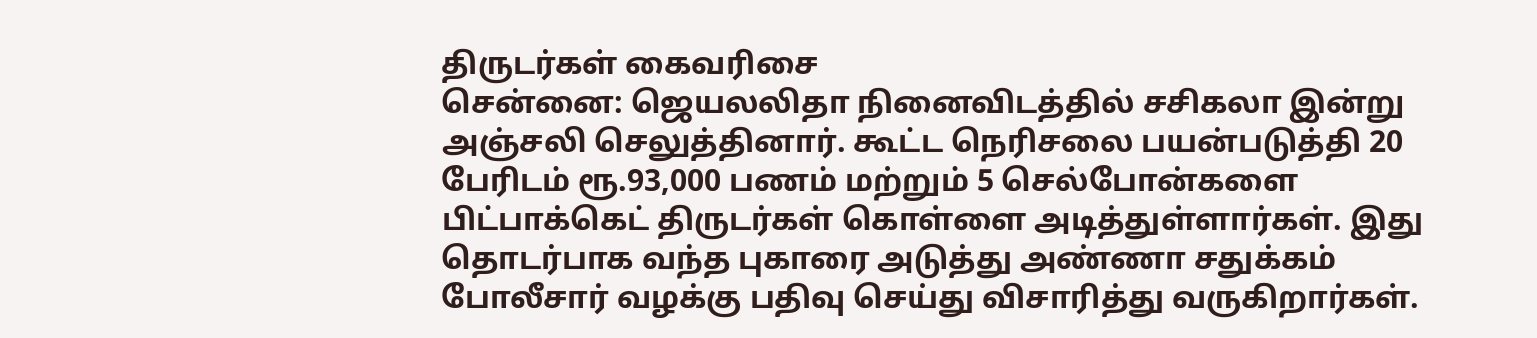திருடர்கள் கைவரிசை
சென்னை: ஜெயலலிதா நினைவிடத்தில் சசிகலா இன்று அஞ்சலி செலுத்தினார். கூட்ட நெரிசலை பயன்படுத்தி 20 பேரிடம் ரூ.93,000 பணம் மற்றும் 5 செல்போன்களை பிட்பாக்கெட் திருடர்கள் கொள்ளை அடித்துள்ளார்கள். இது தொடர்பாக வந்த புகாரை அடுத்து அண்ணா சதுக்கம் போலீசார் வழக்கு பதிவு செய்து விசாரித்து வருகிறார்கள்.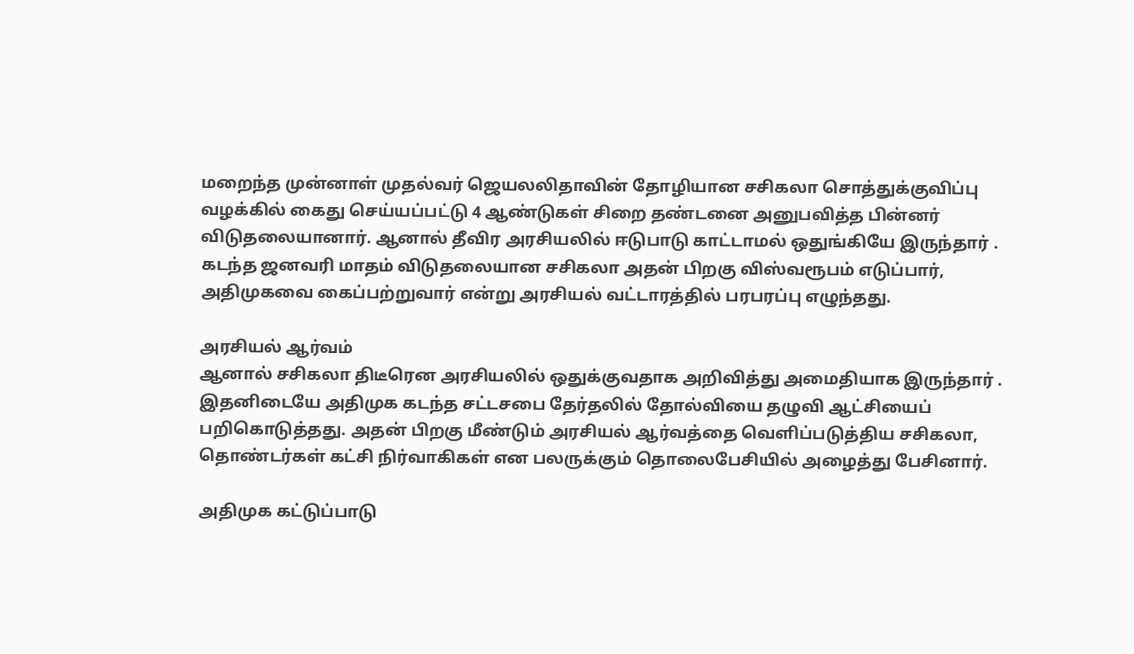மறைந்த முன்னாள் முதல்வர் ஜெயலலிதாவின் தோழியான சசிகலா சொத்துக்குவிப்பு வழக்கில் கைது செய்யப்பட்டு 4 ஆண்டுகள் சிறை தண்டனை அனுபவித்த பின்னர் விடுதலையானார். ஆனால் தீவிர அரசியலில் ஈடுபாடு காட்டாமல் ஒதுங்கியே இருந்தார் .
கடந்த ஜனவரி மாதம் விடுதலையான சசிகலா அதன் பிறகு விஸ்வரூபம் எடுப்பார், அதிமுகவை கைப்பற்றுவார் என்று அரசியல் வட்டாரத்தில் பரபரப்பு எழுந்தது.

அரசியல் ஆர்வம்
ஆனால் சசிகலா திடீரென அரசியலில் ஒதுக்குவதாக அறிவித்து அமைதியாக இருந்தார் . இதனிடையே அதிமுக கடந்த சட்டசபை தேர்தலில் தோல்வியை தழுவி ஆட்சியைப் பறிகொடுத்தது. அதன் பிறகு மீண்டும் அரசியல் ஆர்வத்தை வெளிப்படுத்திய சசிகலா, தொண்டர்கள் கட்சி நிர்வாகிகள் என பலருக்கும் தொலைபேசியில் அழைத்து பேசினார்.

அதிமுக கட்டுப்பாடு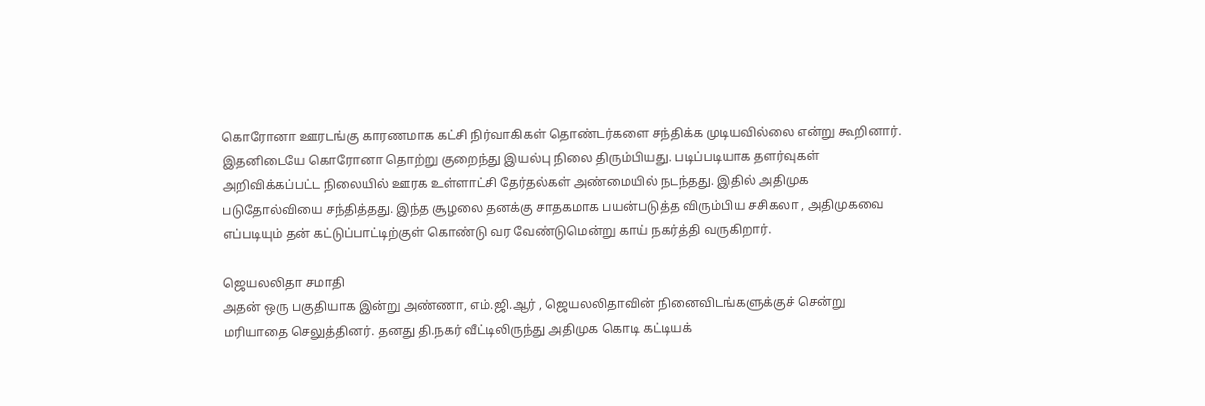கொரோனா ஊரடங்கு காரணமாக கட்சி நிர்வாகிகள் தொண்டர்களை சந்திக்க முடியவில்லை என்று கூறினார். இதனிடையே கொரோனா தொற்று குறைந்து இயல்பு நிலை திரும்பியது. படிப்படியாக தளர்வுகள் அறிவிக்கப்பட்ட நிலையில் ஊரக உள்ளாட்சி தேர்தல்கள் அண்மையில் நடந்தது. இதில் அதிமுக படுதோல்வியை சந்தித்தது. இந்த சூழலை தனக்கு சாதகமாக பயன்படுத்த விரும்பிய சசிகலா , அதிமுகவை எப்படியும் தன் கட்டுப்பாட்டிற்குள் கொண்டு வர வேண்டுமென்று காய் நகர்த்தி வருகிறார்.

ஜெயலலிதா சமாதி
அதன் ஒரு பகுதியாக இன்று அண்ணா, எம்.ஜி.ஆர் , ஜெயலலிதாவின் நினைவிடங்களுக்குச் சென்று மரியாதை செலுத்தினர். தனது தி.நகர் வீட்டிலிருந்து அதிமுக கொடி கட்டியக்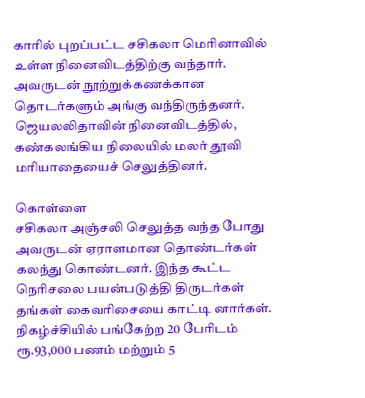காரில் புறப்பட்ட சசிகலா மெரினாவில் உள்ள நினைவிடத்திற்கு வந்தார். அவருடன் நூற்றுக்கணக்கான தொடர்களும் அங்கு வந்திருந்தனர். ஜெயலலிதாவின் நினைவிடத்தில், கண்கலங்கிய நிலையில் மலர் தூவி மரியாதையைச் செலுத்தினர்.

கொள்ளை
சசிகலா அஞ்சலி செலுத்த வந்த போது அவருடன் ஏராளமான தொண்டர்கள் கலந்து கொண்டனர். இந்த கூட்ட நெரிசலை பயன்படுத்தி திருடர்கள் தங்கள் கைவரிசையை காட்டி னார்கள். நிகழ்ச்சியில் பங்கேற்ற 20 பேரிடம் ரூ.93,000 பணம் மற்றும் 5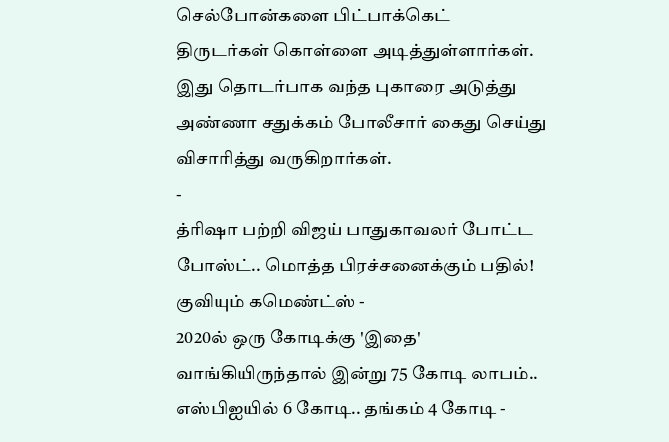செல்போன்களை பிட்பாக்கெட் திருடர்கள் கொள்ளை அடித்துள்ளார்கள். இது தொடர்பாக வந்த புகாரை அடுத்து அண்ணா சதுக்கம் போலீசார் கைது செய்து விசாரித்து வருகிறார்கள்.
-
த்ரிஷா பற்றி விஜய் பாதுகாவலர் போட்ட போஸ்ட்.. மொத்த பிரச்சனைக்கும் பதில்! குவியும் கமெண்ட்ஸ் -
2020ல் ஒரு கோடிக்கு 'இதை' வாங்கியிருந்தால் இன்று 75 கோடி லாபம்.. எஸ்பிஐயில் 6 கோடி.. தங்கம் 4 கோடி -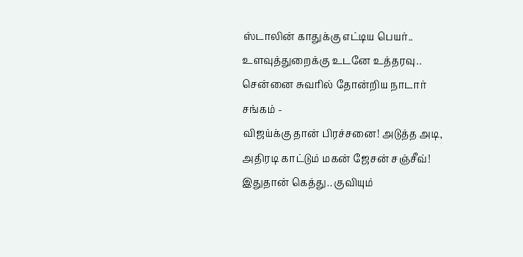ஸ்டாலின் காதுக்கு எட்டிய பெயர்.. உளவுத்துறைக்கு உடனே உத்தரவு.. சென்னை சுவரில் தோன்றிய நாடார் சங்கம் -
விஜய்க்கு தான் பிரச்சனை! அடுத்த அடி, அதிரடி காட்டும் மகன் ஜேசன் சஞ்சீவ்! இதுதான் கெத்து.. குவியும்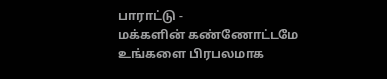பாராட்டு -
மக்களின் கண்ணோட்டமே உங்களை பிரபலமாக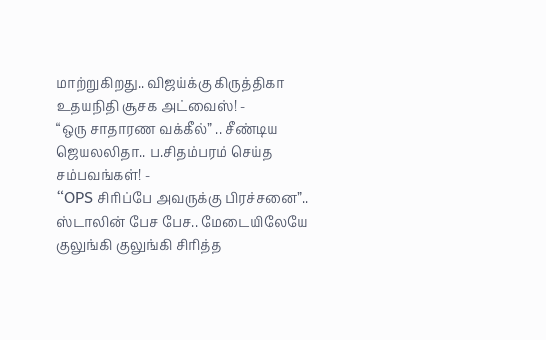மாற்றுகிறது.. விஜய்க்கு கிருத்திகா உதயநிதி சூசக அட்வைஸ்! -
“ஒரு சாதாரண வக்கீல்” .. சீண்டிய ஜெயலலிதா.. ப.சிதம்பரம் செய்த சம்பவங்கள்! -
“OPS சிரிப்பே அவருக்கு பிரச்சனை”.. ஸ்டாலின் பேச பேச.. மேடையிலேயே குலுங்கி குலுங்கி சிரித்த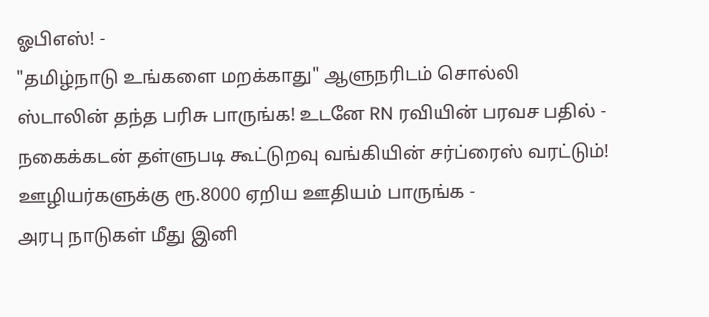ஓபிஎஸ்! -
"தமிழ்நாடு உங்களை மறக்காது" ஆளுநரிடம் சொல்லி ஸ்டாலின் தந்த பரிசு பாருங்க! உடனே RN ரவியின் பரவச பதில் -
நகைக்கடன் தள்ளுபடி கூட்டுறவு வங்கியின் சர்ப்ரைஸ் வரட்டும்! ஊழியர்களுக்கு ரூ.8000 ஏறிய ஊதியம் பாருங்க -
அரபு நாடுகள் மீது இனி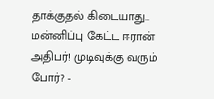தாக்குதல் கிடையாது.. மன்னிப்பு கேட்ட ஈரான் அதிபர்! முடிவுக்கு வரும் போர்? -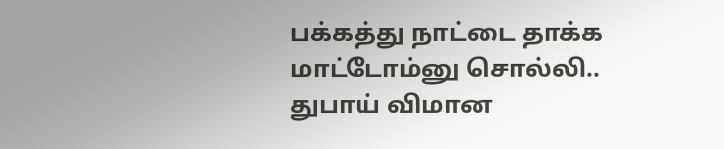பக்கத்து நாட்டை தாக்க மாட்டோம்னு சொல்லி.. துபாய் விமான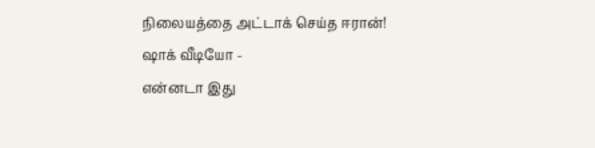நிலையத்தை அட்டாக் செய்த ஈரான்! ஷாக் வீடியோ -
என்னடா இது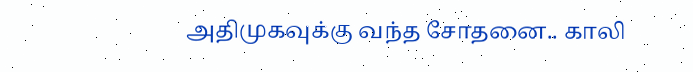அதிமுகவுக்கு வந்த சோதனை.. காலி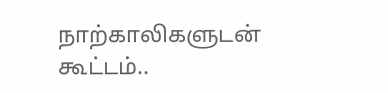நாற்காலிகளுடன் கூட்டம்..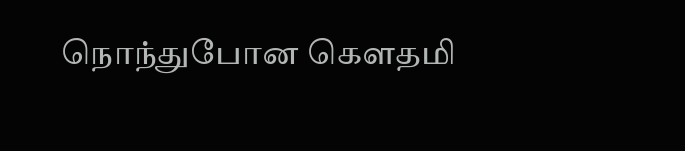நொந்துபோன கௌதமி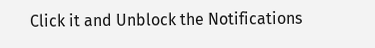Click it and Unblock the Notifications